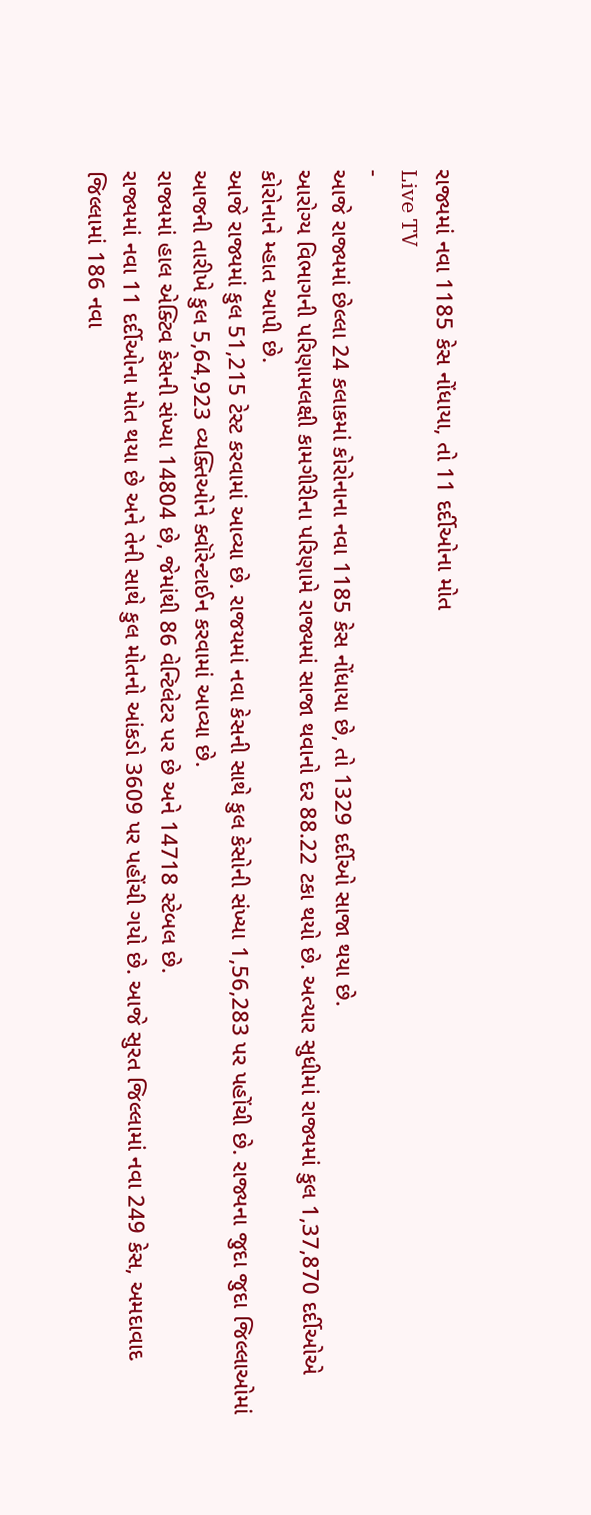રાજ્યમાં નવા 1185 કેસ નોંધાયા, તો 11 દર્દીઓના મોત
Live TV
-
આજે રાજ્યમાં છેલ્લા 24 કલાકમાં કોરોનાના નવા 1185 કેસ નોંધાયા છે, તો 1329 દર્દીઓ સાજા થયા છે.
આરોગ્ય વિભાગની પરિણામલક્ષી કામગીરીના પરિણામે રાજ્યમાં સાજા થવાનો દર 88.22 ટકા થયો છે. અત્યાર સુધીમાં રાજ્યમાં કુલ 1,37,870 દર્દીઓએ કોરોનાને મ્હાત આપી છે.
આજે રાજ્યમાં કુલ 51,215 ટેસ્ટ કરવામાં આવ્યા છે. રાજયમાં નવા કેસની સાથે કુલ કેસોની સંખ્યા 1,56,283 પર પહોંચી છે. રાજ્યના જુદા જુદા જિલ્લાઓમાં આજની તારીખે કુલ 5,64,923 વ્યક્તિઓને ક્વૉરેન્ટાઈન કરવામાં આવ્યા છે.
રાજ્યમાં હાલ એક્ટિવ કેસની સંખ્યા 14804 છે, જેમાંથી 86 વેન્ટિલેટર પર છે અને 14718 સ્ટેબલ છે.
રાજ્યમાં નવા 11 દર્દીઓના મોત થયા છે અને તેની સાથે કુલ મોતનો આંકડો 3609 પર પહોંચી ગયો છે. આજે સુરત જિલ્લામાં નવા 249 કેસ, અમદાવાદ જિલ્લામાં 186 નવા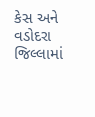કેસ અને વડોદરા જિલ્લામાં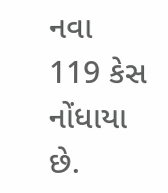નવા 119 કેસ નોંધાયા છે.